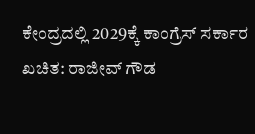ಕೇಂದ್ರದಲ್ಲಿ 2029ಕ್ಕೆ ಕಾಂಗ್ರೆಸ್ ಸರ್ಕಾರ ಖಚಿತ: ರಾಜೀವ್ ಗೌಡ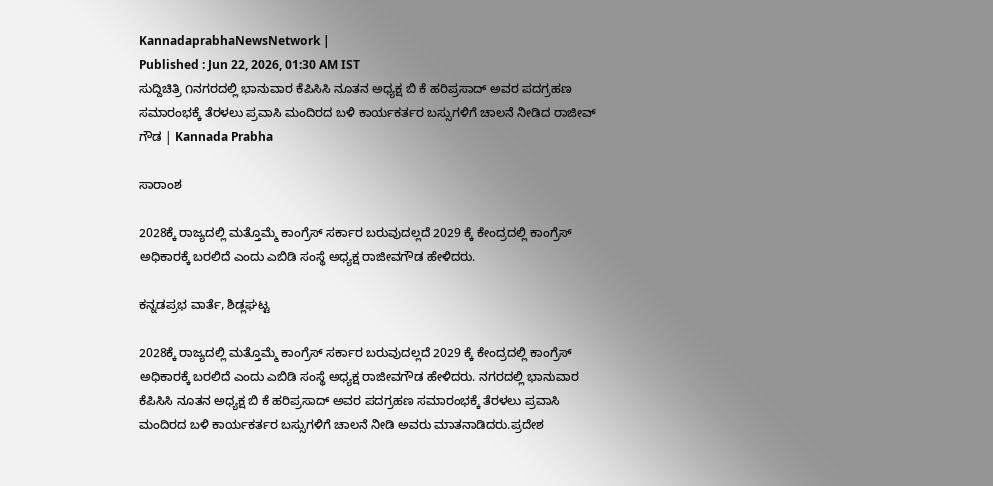KannadaprabhaNewsNetwork |
Published : Jun 22, 2026, 01:30 AM IST
ಸುದ್ದಿಚಿತ್ರಿ ೧ನಗರದಲ್ಲಿ ಭಾನುವಾರ ಕೆಪಿಸಿಸಿ ನೂತನ ಅಧ್ಯಕ್ಷ ಬಿ ಕೆ ಹರಿಪ್ರಸಾದ್ ಅವರ ಪದಗ್ರಹಣ ಸಮಾರಂಭಕ್ಕೆ ತೆರಳಲು ಪ್ರವಾಸಿ ಮಂದಿರದ ಬಳಿ ಕಾರ್ಯಕರ್ತರ ಬಸ್ಸುಗಳಿಗೆ ಚಾಲನೆ ನೀಡಿದ ರಾಜೀವ್ ಗೌಡ | Kannada Prabha

ಸಾರಾಂಶ

2028ಕ್ಕೆ ರಾಜ್ಯದಲ್ಲಿ ಮತ್ತೊಮ್ಮೆ ಕಾಂಗ್ರೆಸ್ ಸರ್ಕಾರ ಬರುವುದಲ್ಲದೆ 2029 ಕ್ಕೆ ಕೇಂದ್ರದಲ್ಲಿ ಕಾಂಗ್ರೆಸ್ ಅಧಿಕಾರಕ್ಕೆ ಬರಲಿದೆ ಎಂದು ಎಬಿಡಿ ಸಂಸ್ಥೆ ಅಧ್ಯಕ್ಷ ರಾಜೀವಗೌಡ ಹೇಳಿದರು.

ಕನ್ನಡಪ್ರಭ ವಾರ್ತೆ, ಶಿಡ್ಲಘಟ್ಟ

2028ಕ್ಕೆ ರಾಜ್ಯದಲ್ಲಿ ಮತ್ತೊಮ್ಮೆ ಕಾಂಗ್ರೆಸ್ ಸರ್ಕಾರ ಬರುವುದಲ್ಲದೆ 2029 ಕ್ಕೆ ಕೇಂದ್ರದಲ್ಲಿ ಕಾಂಗ್ರೆಸ್ ಅಧಿಕಾರಕ್ಕೆ ಬರಲಿದೆ ಎಂದು ಎಬಿಡಿ ಸಂಸ್ಥೆ ಅಧ್ಯಕ್ಷ ರಾಜೀವಗೌಡ ಹೇಳಿದರು. ನಗರದಲ್ಲಿ ಭಾನುವಾರ ಕೆಪಿಸಿಸಿ ನೂತನ ಅಧ್ಯಕ್ಷ ಬಿ ಕೆ ಹರಿಪ್ರಸಾದ್ ಅವರ ಪದಗ್ರಹಣ ಸಮಾರಂಭಕ್ಕೆ ತೆರಳಲು ಪ್ರವಾಸಿ ಮಂದಿರದ ಬಳಿ ಕಾರ್ಯಕರ್ತರ ಬಸ್ಸುಗಳಿಗೆ ಚಾಲನೆ ನೀಡಿ ಅವರು ಮಾತನಾಡಿದರು.ಪ್ರದೇಶ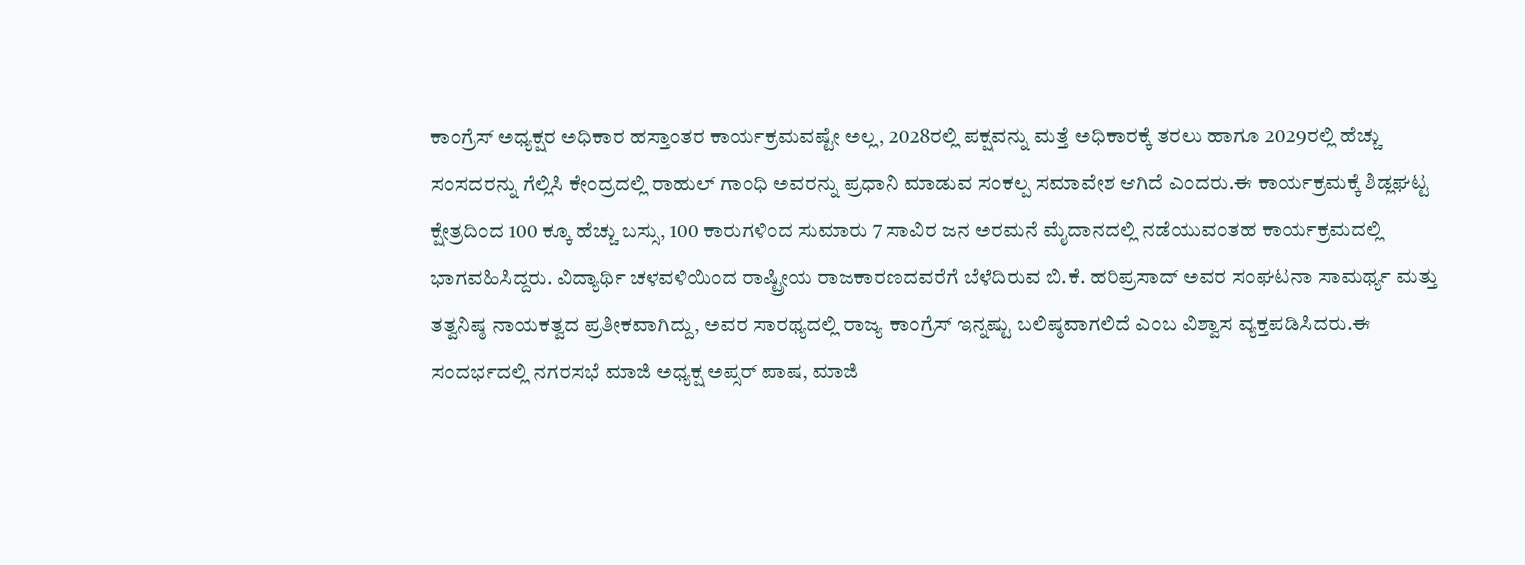ಕಾಂಗ್ರೆಸ್‌ ಅಧ್ಯಕ್ಷರ ಅಧಿಕಾರ ಹಸ್ತಾಂತರ ಕಾರ್ಯಕ್ರಮವಷ್ಟೇ ಅಲ್ಲ, 2028ರಲ್ಲಿ ಪಕ್ಷವನ್ನು ಮತ್ತೆ ಅಧಿಕಾರಕ್ಕೆ ತರಲು ಹಾಗೂ 2029ರಲ್ಲಿ ಹೆಚ್ಚು ಸಂಸದರನ್ನು ಗೆಲ್ಲಿಸಿ ಕೇಂದ್ರದಲ್ಲಿ ರಾಹುಲ್ ಗಾಂಧಿ ಅವರನ್ನು ಪ್ರಧಾನಿ ಮಾಡುವ ಸಂಕಲ್ಪ ಸಮಾವೇಶ ಆಗಿದೆ ಎಂದರು.ಈ ಕಾರ್ಯಕ್ರಮಕ್ಕೆ ಶಿಡ್ಲಘಟ್ಟ ಕ್ಷೇತ್ರದಿಂದ 100 ಕ್ಕೂ ಹೆಚ್ಚು ಬಸ್ಸು, 100 ಕಾರುಗಳಿಂದ ಸುಮಾರು 7 ಸಾವಿರ ಜನ ಅರಮನೆ ಮೈದಾನದಲ್ಲಿ ನಡೆಯುವಂತಹ ಕಾರ್ಯಕ್ರಮದಲ್ಲಿ ಭಾಗವಹಿಸಿದ್ದರು. ವಿದ್ಯಾರ್ಥಿ ಚಳವಳಿಯಿಂದ ರಾಷ್ಟ್ರೀಯ ರಾಜಕಾರಣದವರೆಗೆ ಬೆಳೆದಿರುವ ಬಿ.ಕೆ. ಹರಿಪ್ರಸಾದ್ ಅವರ ಸಂಘಟನಾ ಸಾಮರ್ಥ್ಯ ಮತ್ತು ತತ್ವನಿಷ್ಠ ನಾಯಕತ್ವದ ಪ್ರತೀಕವಾಗಿದ್ದು, ಅವರ ಸಾರಥ್ಯದಲ್ಲಿ ರಾಜ್ಯ ಕಾಂಗ್ರೆಸ್ ಇನ್ನಷ್ಟು ಬಲಿಷ್ಠವಾಗಲಿದೆ ಎಂಬ ವಿಶ್ವಾಸ ವ್ಯಕ್ತಪಡಿಸಿದರು.ಈ ಸಂದರ್ಭದಲ್ಲಿ ನಗರಸಭೆ ಮಾಜಿ ಅಧ್ಯಕ್ಷ ಅಪ್ಸರ್ ಪಾಷ, ಮಾಜಿ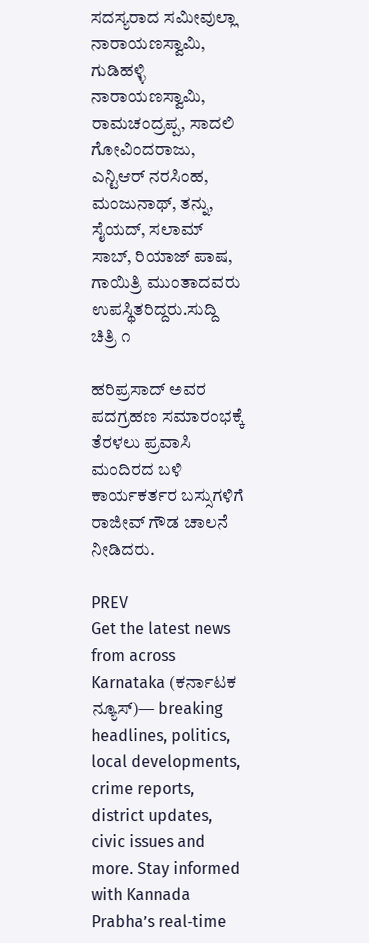ಸದಸ್ಯರಾದ ಸಮೀವುಲ್ಲಾ ನಾರಾಯಣಸ್ವಾಮಿ, ಗುಡಿಹಳ್ಳಿ ನಾರಾಯಣಸ್ವಾಮಿ, ರಾಮಚಂದ್ರಪ್ಪ, ಸಾದಲಿ ಗೋವಿಂದರಾಜು, ಎನ್ಟಿಆರ್ ನರಸಿಂಹ, ಮಂಜುನಾಥ್, ತನ್ನು, ಸೈಯದ್, ಸಲಾಮ್ ಸಾಬ್, ರಿಯಾಜ್ ಪಾಷ, ಗಾಯಿತ್ರಿ ಮುಂತಾದವರು ಉಪಸ್ಥಿತರಿದ್ದರು.ಸುದ್ದಿ ಚಿತ್ರಿ ೧

ಹರಿಪ್ರಸಾದ್ ಅವರ ಪದಗ್ರಹಣ ಸಮಾರಂಭಕ್ಕೆ ತೆರಳಲು ಪ್ರವಾಸಿ ಮಂದಿರದ ಬಳಿ ಕಾರ್ಯಕರ್ತರ ಬಸ್ಸುಗಳಿಗೆ ರಾಜೀವ್ ಗೌಡ ಚಾಲನೆ ನೀಡಿದರು.

PREV
Get the latest news from across Karnataka (ಕರ್ನಾಟಕ ನ್ಯೂಸ್)— breaking headlines, politics, local developments, crime reports, district updates, civic issues and more. Stay informed with Kannada Prabha’s real‑time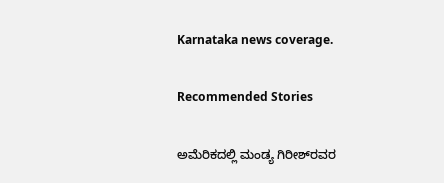Karnataka news coverage.

Recommended Stories

ಅಮೆರಿಕದಲ್ಲಿ ಮಂಡ್ಯ ಗಿರೀಶ್‌ರವರ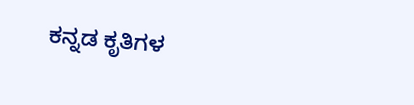ಕನ್ನಡ ಕೃತಿಗಳ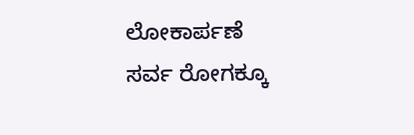ಲೋಕಾರ್ಪಣೆ
ಸರ್ವ ರೋಗಕ್ಕೂ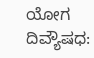ಯೋಗ ದಿವ್ಯೌಷಧ: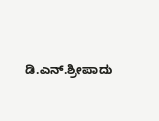ಡಿ.ಎನ್.ಶ್ರೀಪಾದು